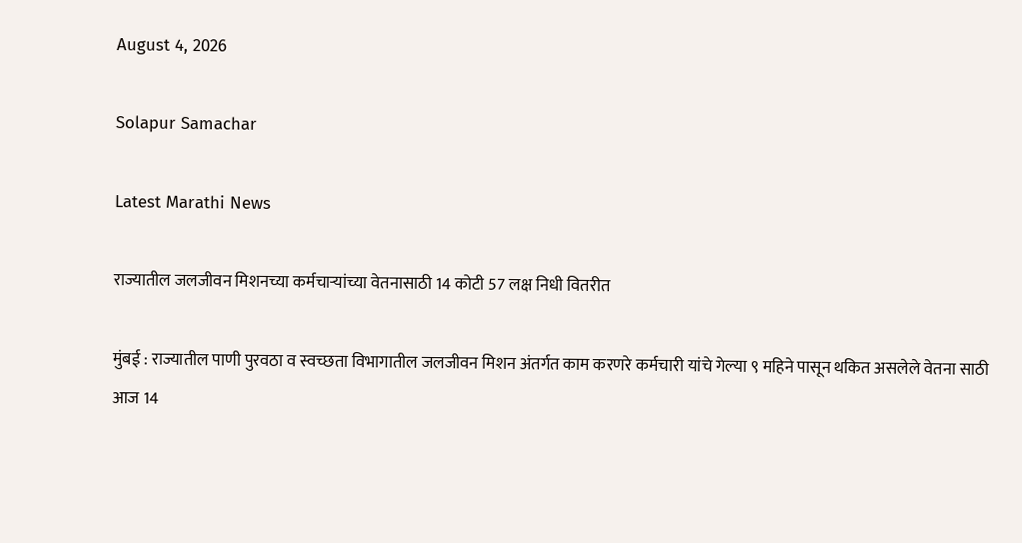August 4, 2026

Solapur Samachar

Latest Marathi News

राज्यातील जलजीवन मिशनच्या कर्मचाऱ्यांच्या वेतनासाठी 14 कोटी 57 लक्ष निधी वितरीत

मुंबई : राज्यातील पाणी पुरवठा व स्वच्छता विभागातील जलजीवन मिशन अंतर्गत काम करणरे कर्मचारी यांचे गेल्या ९ महिने पासून थकित असलेले वेतना साठी आज 14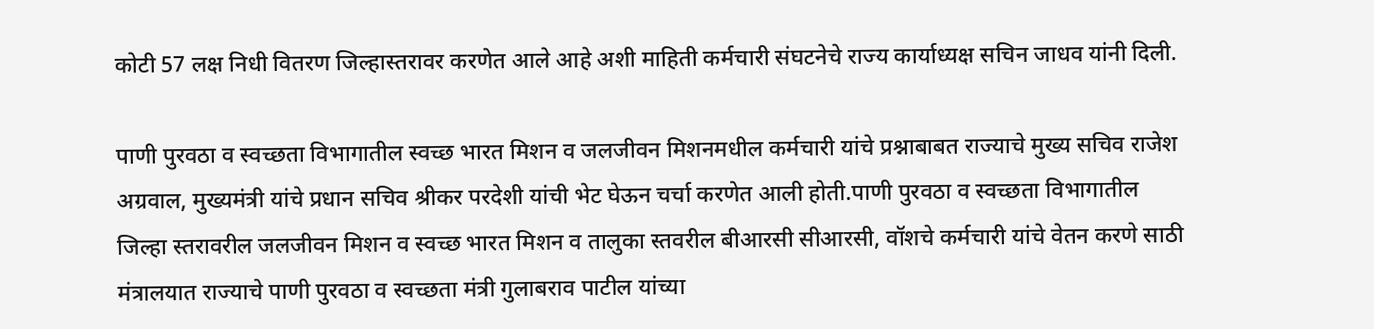कोटी 57 लक्ष निधी वितरण जिल्हास्तरावर करणेत आले आहे अशी माहिती कर्मचारी संघटनेचे राज्य कार्याध्यक्ष सचिन जाधव यांनी दिली.

पाणी पुरवठा व स्वच्छता विभागातील स्वच्छ भारत मिशन व जलजीवन मिशनमधील कर्मचारी यांचे प्रश्नाबाबत राज्याचे मुख्य सचिव राजेश अग्रवाल, मुख्यमंत्री यांचे प्रधान सचिव श्रीकर परदेशी यांची भेट घेऊन चर्चा करणेत आली होती.पाणी पुरवठा व स्वच्छता विभागातील जिल्हा स्तरावरील जलजीवन मिशन व स्वच्छ भारत मिशन व तालुका स्तवरील बीआरसी सीआरसी, वॉशचे कर्मचारी यांचे वेतन करणे साठी मंत्रालयात राज्याचे पाणी पुरवठा व स्वच्छता मंत्री गुलाबराव पाटील यांच्या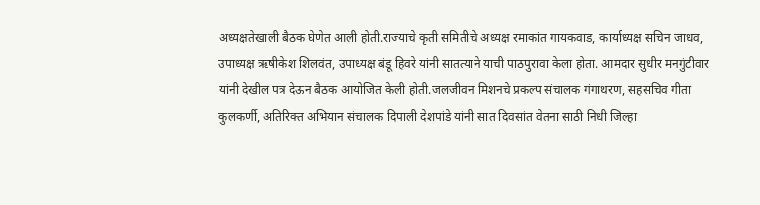अध्यक्षतेखाली बैठक घेणेत आली होती.राज्याचे कृती समितीचे अध्यक्ष रमाकांत गायकवाड, कार्याध्यक्ष सचिन जाधव, उपाध्यक्ष ऋषीकेश शिलवंत, उपाध्यक्ष बंडू हिवरे यांनी सातत्याने याची पाठपुरावा केला होता. आमदार सुधीर मनगुंटीवार यांनी देखील पत्र देऊन बैठक आयोजित केली होती.जलजीवन मिशनचे प्रकल्प संचालक गंगाथरण, सहसचिव गीता कुलकर्णी, अतिरिक्त अभियान संचालक दिपाली देशपांडे यांनी सात दिवसांत वेतना साठी निधी जिल्हा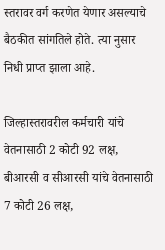स्तरावर वर्ग करणेत येणार असल्याचे बैठकीत सांगतिले होते. त्या नुसार निधी प्राप्त झाला आहे.

जिल्हास्तरावरील कर्मचारी यांचे वेतनासाठी 2 कोटी 92 लक्ष, बीआरसी व सीआरसी यांचे वेतनासाठी 7 कोटी 26 लक्ष,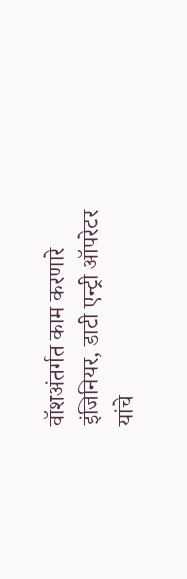वॉशअंतर्गत काम करणारे इंजिनियर, डाटी एन्ट्री ऑपरेटर यांचे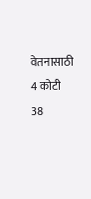वेतनासाठी 4 कोटी 38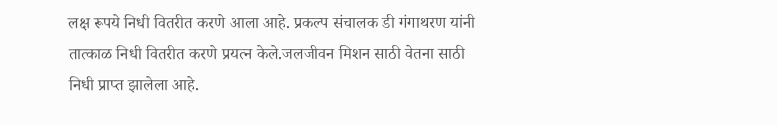लक्ष रूपये निधी वितरीत करणे आला आहे. प्रकल्प संचालक डी गंगाथरण यांनी तात्काळ निधी वितरीत करणे प्रयत्न केले.जलजीवन मिशन साठी वेतना साठी निधी प्राप्त झालेला आहे.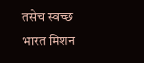तसेच स्वच्छ भारत मिशन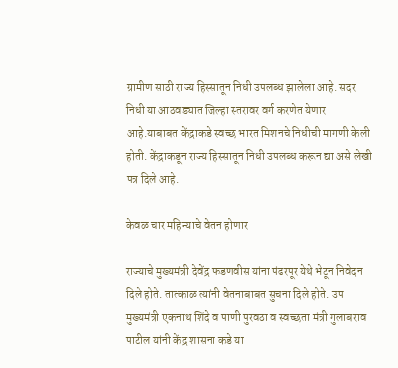ग्रामीण साठी राज्य हिस्सातून निधी उपलब्ध झालेला आहे. सदर निधी या आठवड्यात जिल्हा स्तरावर वर्ग करणेत येणार आहे.याबाबत केंद्राकडे स्वच्छ भारत मिशनचे निधीची मागणी केली होती. केंद्राकडून राज्य हिस्सातून निधी उपलब्ध करून द्या असे लेखी पत्र दिले आहे.

केवळ चार महिन्याचे वेतन होणार

राज्याचे मुख्यमंत्री देवेंद्र फडणवीस यांना पंढरपूर येथे भेटून निवेदन दिले होते. तात्काळ त्यांनी वेतनाबाबत सुचना दिले होते. उप मुख्यमंत्री एकनाथ शिंदे व पाणी पुरवठा व स्वच्छता मंत्री गुलाबराव पाटील यांनी केंद्र शासना कडे या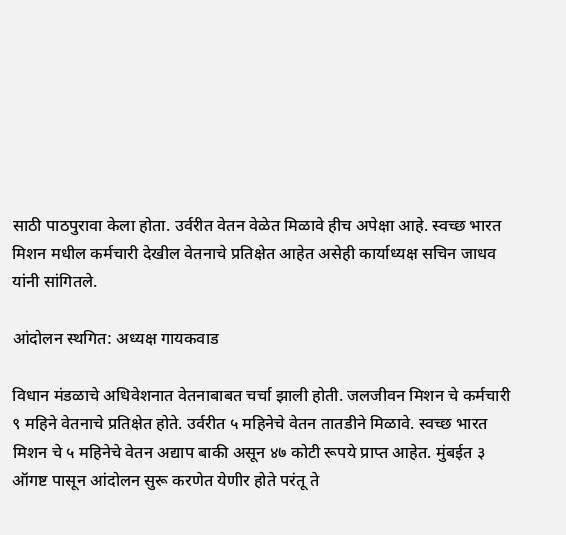साठी पाठपुरावा केला होता. उर्वरीत वेतन वेळेत मिळावे हीच अपेक्षा आहे. स्वच्छ भारत मिशन मधील कर्मचारी देखील वेतनाचे प्रतिक्षेत आहेत असेही कार्याध्यक्ष सचिन जाधव यांनी सांगितले.

आंदोलन स्थगित: अध्यक्ष गायकवाड

विधान मंडळाचे अधिवेशनात वेतनाबाबत चर्चा झाली होती. जलजीवन मिशन चे कर्मचारी ९ महिने वेतनाचे प्रतिक्षेत होते. उर्वरीत ५ महिनेचे वेतन तातडीने मिळावे. स्वच्छ भारत मिशन चे ५ महिनेचे वेतन अद्याप बाकी असून ४७ कोटी रूपये प्राप्त आहेत. मुंबईत ३ ऑगष्ट पासून आंदोलन सुरू करणेत येणीर होते परंतू ते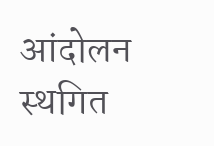आंदोलन स्थगित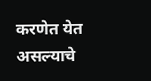करणेत येत असल्याचे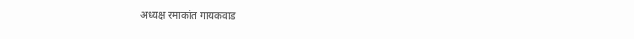अध्यक्ष रमाकांत गायकवाड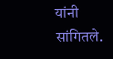यांनी सांगितले.